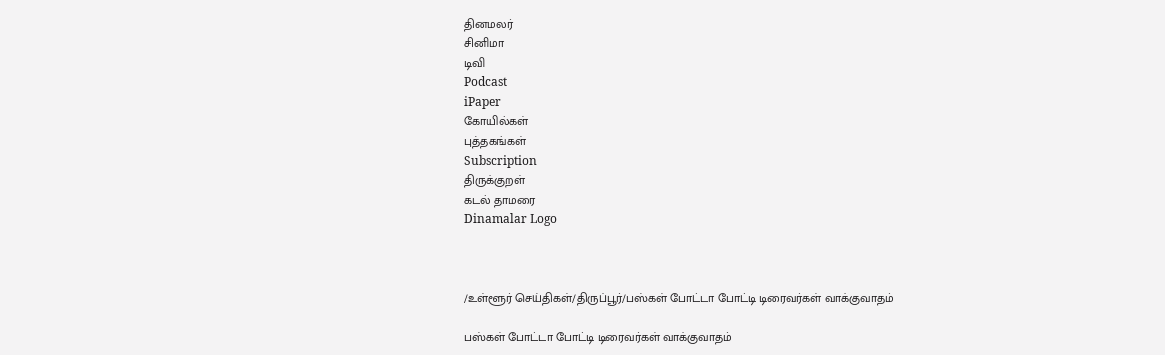தினமலர்
சினிமா
டிவி
Podcast
iPaper
கோயில்கள்
புத்தகங்கள்
Subscription
திருக்குறள்
கடல் தாமரை
Dinamalar Logo



/உள்ளூர் செய்திகள்/திருப்பூர்/பஸ்கள் போட்டா போட்டி டிரைவர்கள் வாக்குவாதம்

பஸ்கள் போட்டா போட்டி டிரைவர்கள் வாக்குவாதம்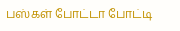பஸ்கள் போட்டா போட்டி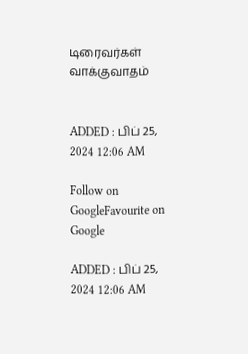டிரைவர்கள் வாக்குவாதம்


ADDED : பிப் 25, 2024 12:06 AM

Follow on GoogleFavourite on Google

ADDED : பிப் 25, 2024 12:06 AM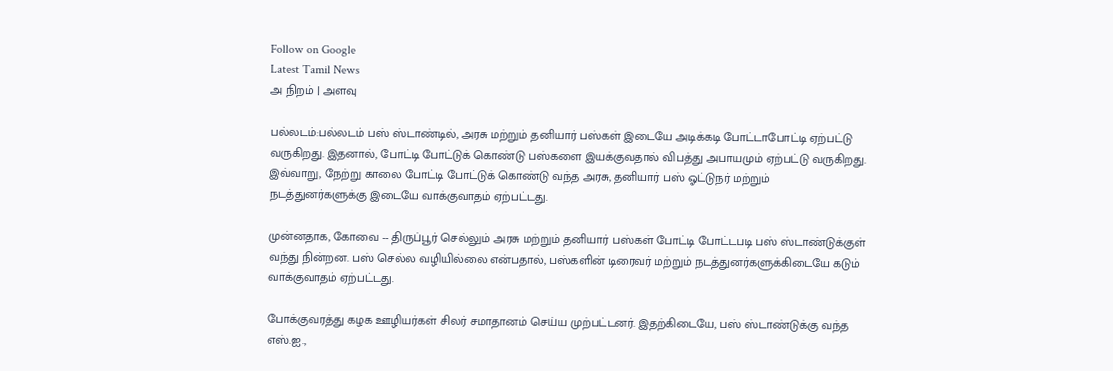Follow on Google
Latest Tamil News
அ நிறம் | அளவு

பல்லடம்:பல்லடம் பஸ் ஸ்டாண்டில், அரசு மற்றும் தனியார் பஸ்கள் இடையே அடிக்கடி போட்டாபோட்டி ஏற்பட்டு வருகிறது. இதனால், போட்டி போட்டுக் கொண்டு பஸ்களை இயக்குவதால் விபத்து அபாயமும் ஏற்பட்டு வருகிறது. இவ்வாறு, நேற்று காலை போட்டி போட்டுக் கொண்டு வந்த அரசு, தனியார் பஸ் ஓட்டுநர் மற்றும் நடத்துனர்களுக்கு இடையே வாக்குவாதம் ஏற்பட்டது.

முன்னதாக, கோவை -- திருப்பூர் செல்லும் அரசு மற்றும் தனியார் பஸ்கள் போட்டி போட்டபடி பஸ் ஸ்டாண்டுக்குள் வந்து நின்றன. பஸ் செல்ல வழியில்லை என்பதால், பஸ்களின் டிரைவர் மற்றும் நடத்துனர்களுக்கிடையே கடும் வாக்குவாதம் ஏற்பட்டது.

போக்குவரத்து கழக ஊழியர்கள் சிலர் சமாதானம் செய்ய முற்பட்டனர். இதற்கிடையே, பஸ் ஸ்டாண்டுக்கு வந்த எஸ்.ஐ.,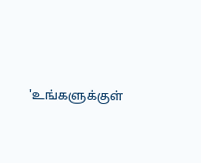'உங்களுக்குள்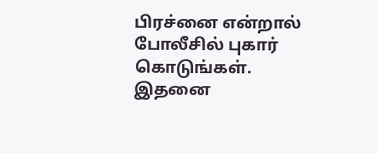பிரச்னை என்றால் போலீசில் புகார் கொடுங்கள். இதனை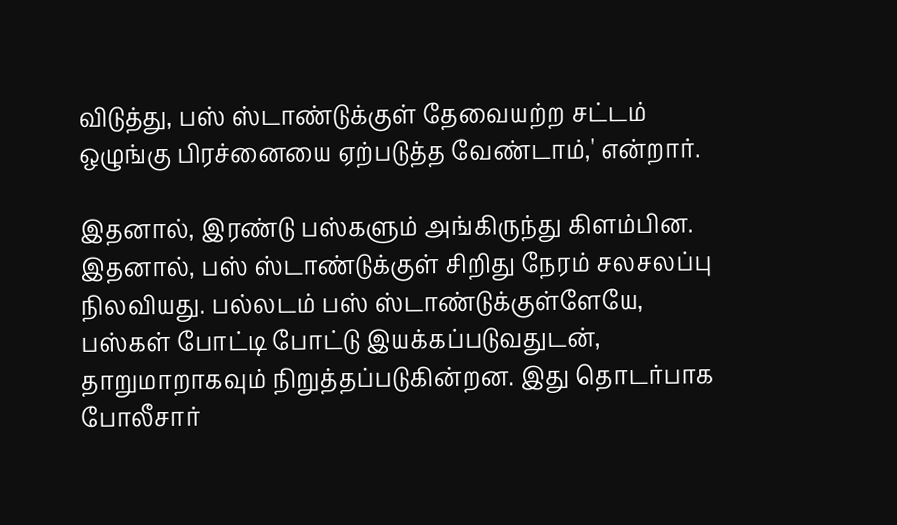விடுத்து, பஸ் ஸ்டாண்டுக்குள் தேவையற்ற சட்டம் ஒழுங்கு பிரச்னையை ஏற்படுத்த வேண்டாம்,' என்றார்.

இதனால், இரண்டு பஸ்களும் அங்கிருந்து கிளம்பின. இதனால், பஸ் ஸ்டாண்டுக்குள் சிறிது நேரம் சலசலப்பு நிலவியது. பல்லடம் பஸ் ஸ்டாண்டுக்குள்ளேயே, பஸ்கள் போட்டி போட்டு இயக்கப்படுவதுடன், தாறுமாறாகவும் நிறுத்தப்படுகின்றன. இது தொடர்பாக போலீசார்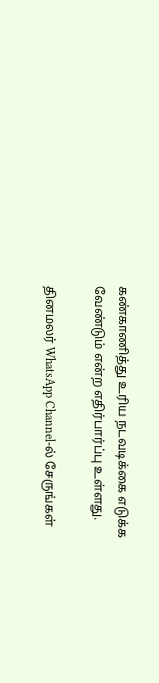கண்காணித்து உரிய நடவடிக்கை எடுக்க வேண்டும் என்ற எதிர்பார்ப்பு உள்ளது.

தினமலர் WhatsApp Channel-ல் சேருங்கள்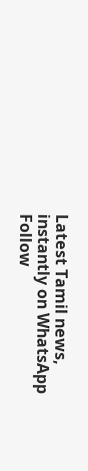Latest Tamil news, instantly on WhatsApp
Follow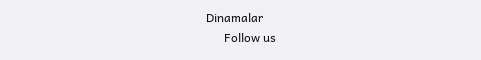Dinamalar
      Follow us